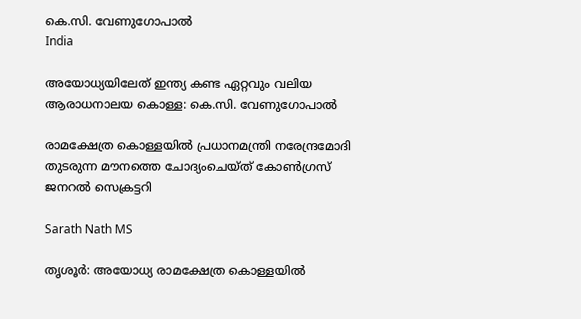കെ.സി. വേണുഗോപാൽ
India

അയോധ്യയിലേത് ഇന്ത്യ കണ്ട ഏറ്റവും വലിയ ആരാധനാലയ കൊള്ള: കെ.സി. വേണുഗോപാൽ

രാമക്ഷേത്ര കൊള്ളയിൽ പ്രധാനമന്ത്രി നരേന്ദ്രമോദി തുടരുന്ന മൗനത്തെ ചോദ്യംചെയ്ത് കോൺഗ്രസ് ജനറൽ സെക്രട്ടറി

Sarath Nath MS

തൃശൂർ: അയോധ്യ രാമക്ഷേത്ര കൊള്ളയിൽ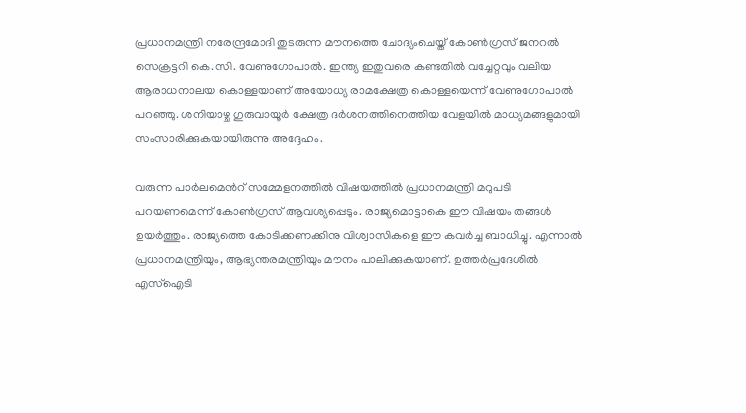പ്രധാനമന്ത്രി നരേന്ദ്രമോദി തുടരുന്ന മൗനത്തെ ചോദ്യംചെയ്ത് കോൺഗ്രസ് ജനറൽ സെക്രട്ടറി കെ.സി. വേണുഗോപാൽ. ഇന്ത്യ ഇതുവരെ കണ്ടതിൽ വച്ചേറ്റവും വലിയ ആരാധനാലയ കൊള്ളയാണ് അയോധ്യ രാമക്ഷേത്ര കൊള്ളയെന്ന് വേണുഗോപാൽ പറഞ്ഞു. ശനിയാഴ്ച ഗുരുവായൂർ ക്ഷേത്ര ദർശനത്തിനെത്തിയ വേളയിൽ മാധ്യമങ്ങളുമായി സംസാരിക്കുകയായിരുന്നു അദ്ദേഹം.

വരുന്ന പാർലമെന്‍റ് സമ്മേളനത്തിൽ വിഷയത്തിൽ പ്രധാനമന്ത്രി മറുപടി പറയണമെന്ന് കോൺഗ്രസ് ആവശ്യപ്പെടും. രാജ്യമൊട്ടാകെ ഈ വിഷയം തങ്ങൾ ഉയർത്തും. രാജ്യത്തെ കോടിക്കണക്കിനു വിശ്വാസികളെ ഈ കവർച്ച ബാധിച്ചു. എന്നാൽ പ്രധാനമന്ത്രിയും, ആഭ്യന്തരമന്ത്രിയും മൗനം പാലിക്കുകയാണ്. ഉത്തർപ്രദേശിൽ എസ്ഐടി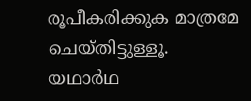രൂപീകരിക്കുക മാത്രമേ ചെയ്തിട്ടുള്ളൂ. യഥാർഥ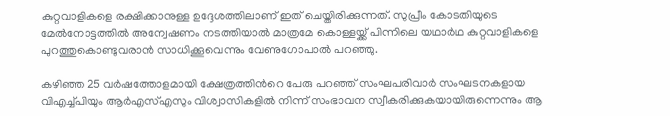കുറ്റവാളികളെ രക്ഷിക്കാനുള്ള ഉദ്ദേശത്തിലാണ് ഇത് ചെയ്തിരിക്കുന്നത്. സുപ്രീം കോടതിയുടെ മേൽനോട്ടത്തിൽ അന്വേഷണം നടത്തിയാൽ മാത്രമേ കൊള്ളയ്ക്ക് പിന്നിലെ യഥാർഥ കുറ്റവാളികളെ പുറത്തുകൊണ്ടുവരാൻ സാധിക്കൂവെന്നും വേണുഗോപാൽ പറഞ്ഞു.

കഴിഞ്ഞ 25 വർഷത്തോളമായി ക്ഷേത്രത്തിന്‍റെ പേരു പറഞ്ഞ് സംഘപരിവാർ സംഘടനകളായ വിഎച്ച്പിയും ആർഎസ്എസും വിശ്വാസികളിൽ നിന്ന് സംഭാവന സ്വീകരിക്കുകയായിരുന്നെന്നും ആ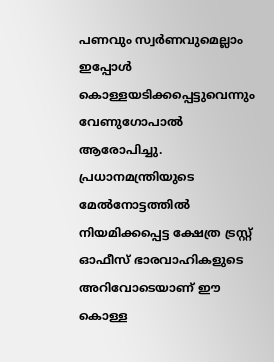പണവും സ്വർണവുമെല്ലാം ഇപ്പോൾ കൊള്ളയടിക്കപ്പെട്ടുവെന്നും വേണുഗോപാൽ ആരോപിച്ചു. പ്രധാനമന്ത്രിയുടെ മേൽനോട്ടത്തിൽ നിയമിക്കപ്പെട്ട ക്ഷേത്ര ട്രസ്റ്റ് ഓഫീസ് ഭാരവാഹികളുടെ അറിവോടെയാണ് ഈ കൊള്ള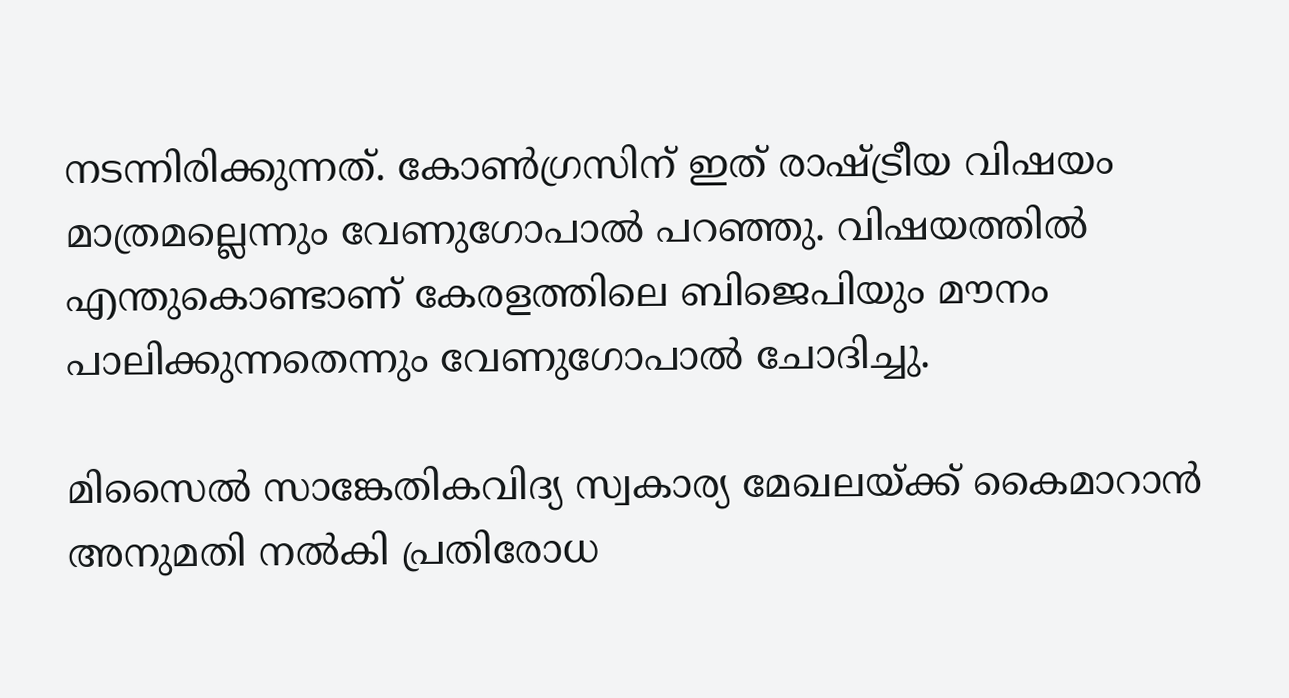നടന്നിരിക്കുന്നത്. കോൺഗ്രസിന് ഇത് രാഷ്ട്രീയ വിഷയം മാത്രമല്ലെന്നും വേണുഗോപാൽ പറഞ്ഞു. വിഷയത്തിൽ എന്തുകൊണ്ടാണ് കേരളത്തിലെ ബിജെപിയും മൗനം പാലിക്കുന്നതെന്നും വേണുഗോപാൽ ചോദിച്ചു.

മിസൈൽ സാങ്കേതികവിദ്യ സ്വകാര്യ മേഖലയ്ക്ക് കൈമാറാൻ അനുമതി നൽകി പ്രതിരോധ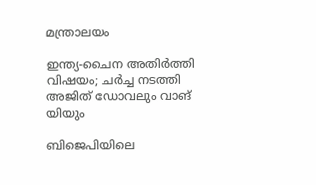മന്ത്രാലയം

ഇന്ത്യ-ചൈന അതിർത്തി വിഷയം; ചർച്ച നടത്തി അജിത് ഡോവലും വാങ് യിയും

ബിജെപിയിലെ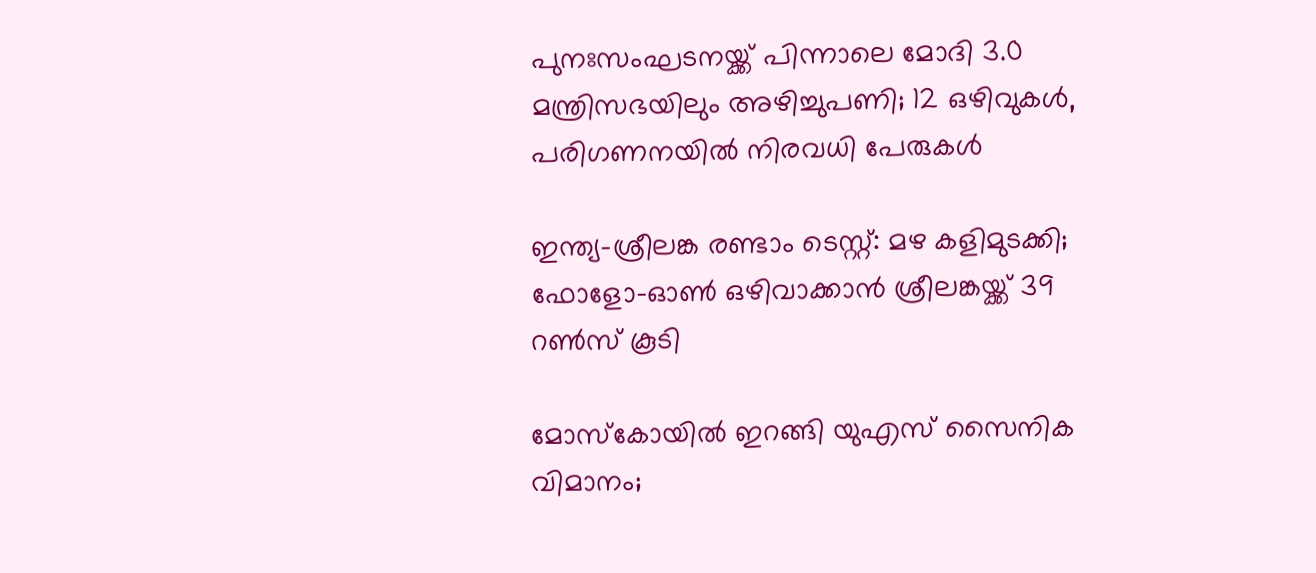പുനഃസംഘടനയ്ക്ക് പിന്നാലെ മോദി 3.0 മന്ത്രിസഭയിലും അഴിച്ചുപണി; 12 ഒഴിവുകൾ, പരിഗണനയിൽ നിരവധി പേരുകൾ

ഇന്ത്യ–ശ്രീലങ്ക രണ്ടാം ടെസ്റ്റ്: മഴ കളിമുടക്കി; ഫോളോ-ഓൺ ഒഴിവാക്കാൻ ശ്രീലങ്കയ്ക്ക് 39 റൺസ് കൂടി

മോസ്കോയിൽ ഇറങ്ങി യുഎസ് സൈനിക വിമാനം;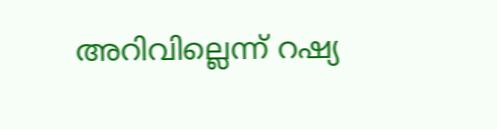അറിവില്ലെന്ന് റഷ്യ